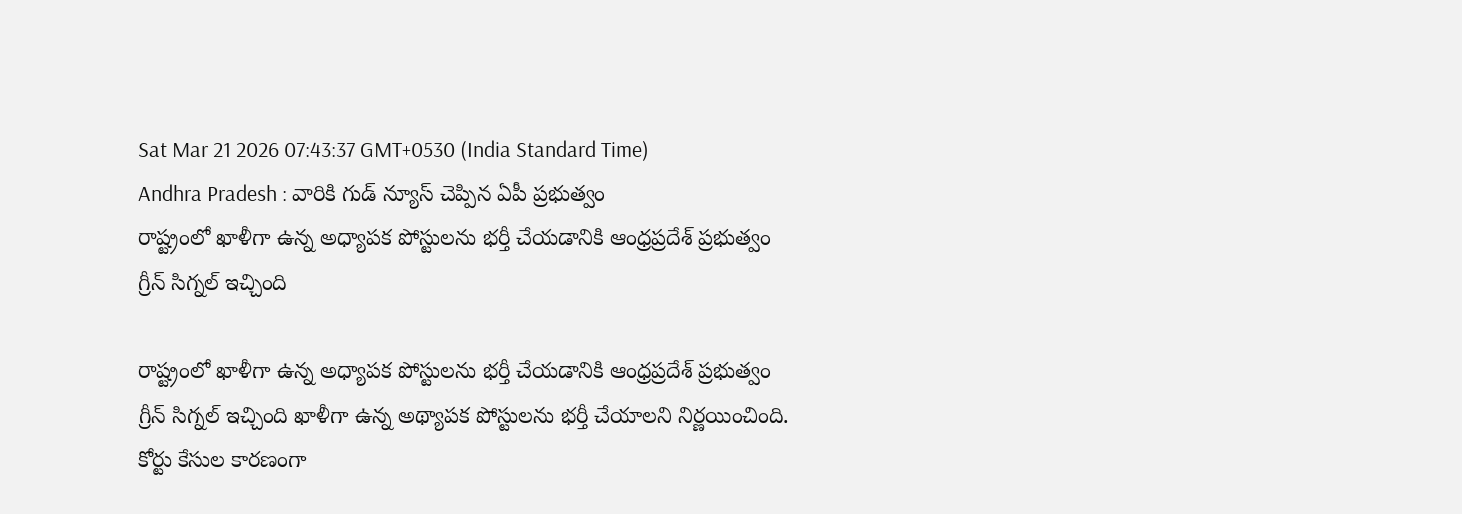Sat Mar 21 2026 07:43:37 GMT+0530 (India Standard Time)
Andhra Pradesh : వారికి గుడ్ న్యూస్ చెప్పిన ఏపీ ప్రభుత్వం
రాష్ట్రంలో ఖాళీగా ఉన్న అధ్యాపక పోస్టులను భర్తీ చేయడానికి ఆంధ్రప్రదేశ్ ప్రభుత్వం గ్రీన్ సిగ్నల్ ఇచ్చింది

రాష్ట్రంలో ఖాళీగా ఉన్న అధ్యాపక పోస్టులను భర్తీ చేయడానికి ఆంధ్రప్రదేశ్ ప్రభుత్వం గ్రీన్ సిగ్నల్ ఇచ్చింది ఖాళీగా ఉన్న అథ్యాపక పోస్టులను భర్తీ చేయాలని నిర్ణయించింది. కోర్టు కేసుల కారణంగా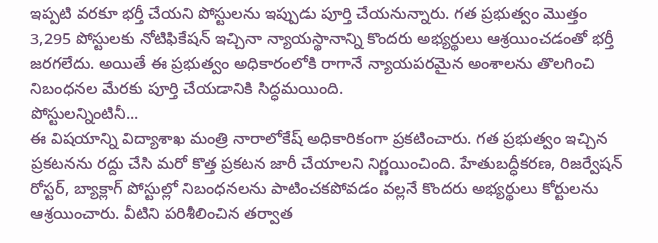ఇప్పటి వరకూ భర్తీ చేయని పోస్టులను ఇప్పుడు పూర్తి చేయనున్నారు. గత ప్రభుత్వం మొత్తం 3,295 పోస్టులకు నోటిఫికేషన్ ఇచ్చినా న్యాయస్థానాన్ని కొందరు అభ్యర్థులు ఆశ్రయించడంతో భర్తీ జరగలేదు. అయితే ఈ ప్రభుత్వం అధికారంలోకి రాగానే న్యాయపరమైన అంశాలను తొలగించి నిబంధనల మేరకు పూర్తి చేయడానికి సిద్ధమయింది.
పోస్టులన్నింటినీ...
ఈ విషయాన్ని విద్యాశాఖ మంత్రి నారాలోకేష్ అధికారికంగా ప్రకటించారు. గత ప్రభుత్వం ఇచ్చిన ప్రకటనను రద్దు చేసి మరో కొత్త ప్రకటన జారీ చేయాలని నిర్ణయించింది. హేతుబద్ధీకరణ, రిజర్వేషన్ రోస్టర్, బ్యాక్లాగ్ పోస్టుల్లో నిబంధనలను పాటించకపోవడం వల్లనే కొందరు అభ్యర్థులు కోర్టులను ఆశ్రయించారు. వీటిని పరిశీలించిన తర్వాత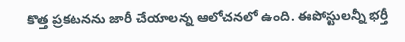కొత్త ప్రకటనను జారీ చేయాలన్న ఆలోచనలో ఉంది. ఈపోస్టులన్నీ భర్తీ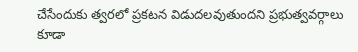చేసేందుకు త్వరలో ప్రకటన విడుదలవుతుందని ప్రభుత్వవర్గాలు కూడా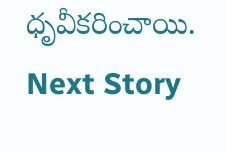ధృవీకరించాయి.
Next Story